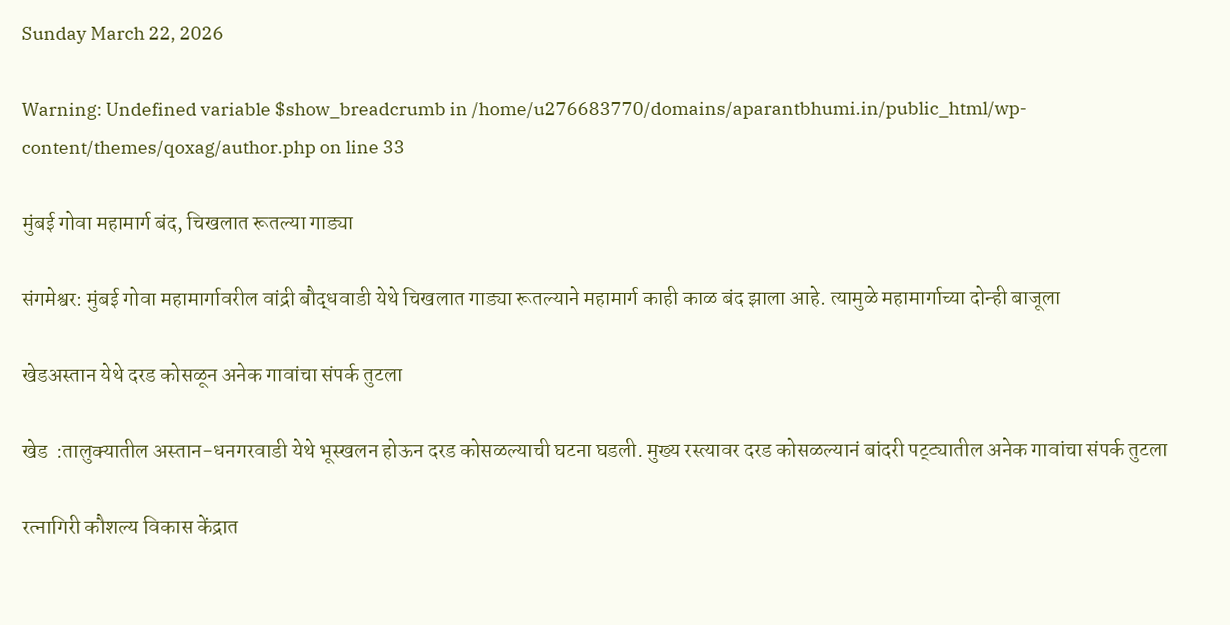Sunday March 22, 2026

Warning: Undefined variable $show_breadcrumb in /home/u276683770/domains/aparantbhumi.in/public_html/wp-content/themes/qoxag/author.php on line 33

मुंबई गोवा महामार्ग बंद, चिखलात रूतल्या गाड्या

संगमेश्वर: मुंबई गोवा महामार्गावरील वांद्री बौद्धवाडी येथे चिखलात गाड्या रूतल्याने महामार्ग काही काळ बंद झाला आहे. त्यामुळे महामार्गाच्या दोन्ही बाजूला

खेडअस्तान येथे दरड कोसळून अनेक गावांचा संपर्क तुटला

खेड  :तालुक्यातील अस्तान-धनगरवाडी येथे भूस्खलन होऊन दरड कोसळल्याची घटना घडली. मुख्य रस्त्यावर दरड कोसळल्यानं बांदरी पट्ट्यातील अनेक गावांचा संपर्क तुटला

रत्‍नागिरी कौशल्य विकास केंद्रात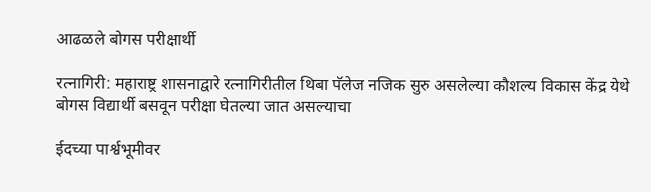आढळले बोगस परीक्षार्थी

रत्नागिरी: महाराष्ट्र शासनाद्वारे रत्नागिरीतील थिबा पॅलेज नजिक सुरु असलेल्या कौशल्य विकास केंद्र येथे बोगस विद्यार्थी बसवून परीक्षा घेतल्या जात असल्याचा

ईदच्या पार्श्वभूमीवर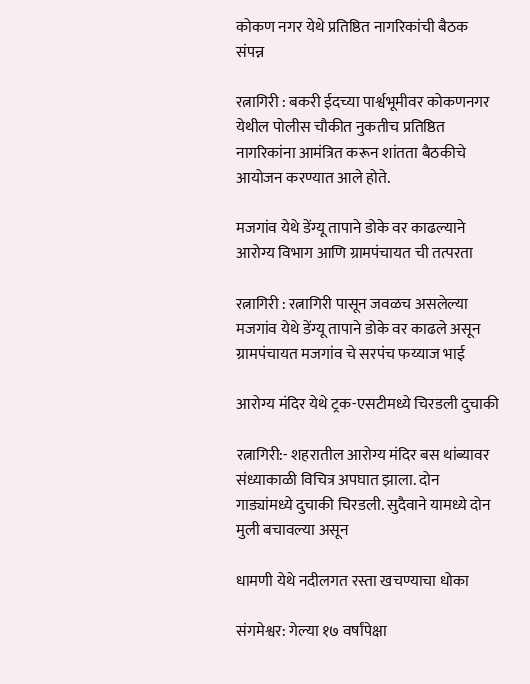कोकण नगर येथे प्रतिष्ठित नागरिकांची बैठक संपन्न

रत्नागिरी : बकरी ईदच्या पार्श्वभूमीवर कोकणनगर येथील पोलीस चौकीत नुकतीच प्रतिष्ठित नागरिकांना आमंत्रित करून शांतता बैठकीचे आयोजन करण्यात आले होते.

मजगांव येथे डेंग्यू तापाने डोके वर काढल्याने आरोग्य विभाग आणि ग्रामपंचायत ची तत्परता

रत्नागिरी : रत्नागिरी पासून जवळच असलेल्या मजगांव येथे डेंग्यू तापाने डोके वर काढले असून ग्रामपंचायत मजगांव चे सरपंच फय्याज भाई

आरोग्य मंदिर येथे ट्रक-एसटीमध्ये चिरडली दुचाकी

रत्नागिरी:- शहरातील आरोग्य मंदिर बस थांब्यावर संध्याकाळी विचित्र अपघात झाला. दोन गाड्यांमध्ये दुचाकी चिरडली. सुदैवाने यामध्ये दोन मुली बचावल्या असून

धामणी येथे नदीलगत रस्ता खचण्याचा धोका

संगमेश्वर: गेल्या १७ वर्षांपेक्षा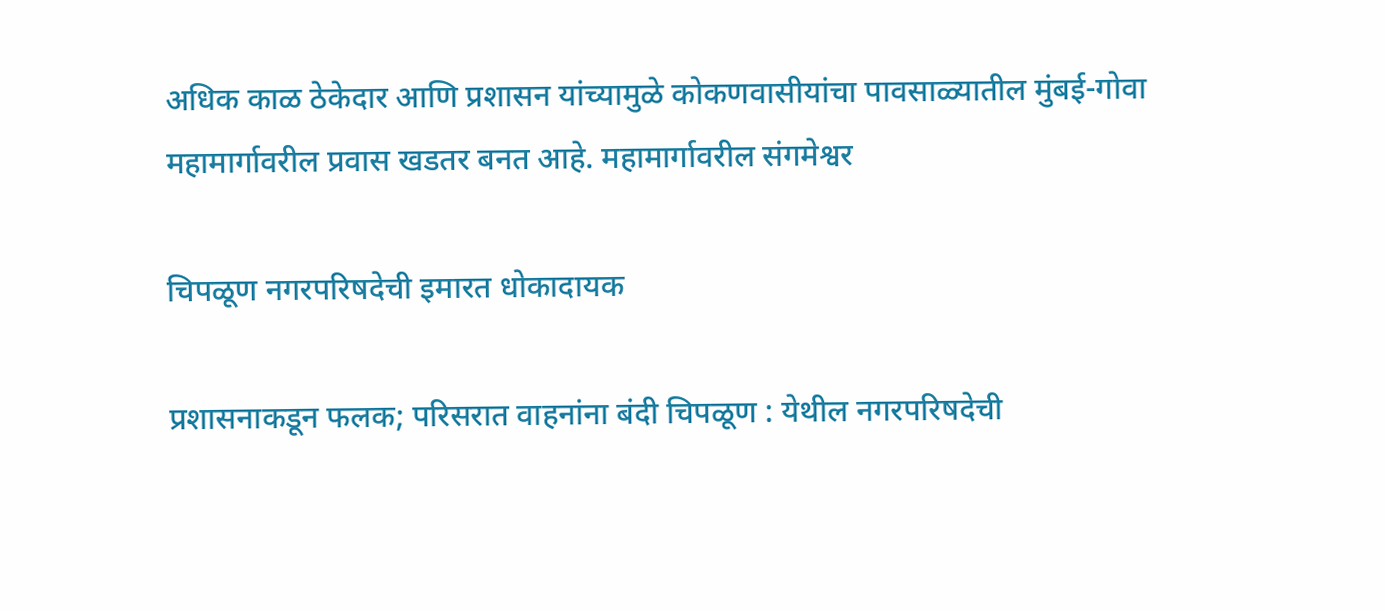अधिक काळ ठेकेदार आणि प्रशासन यांच्यामुळे कोकणवासीयांचा पावसाळ्यातील मुंबई-गोवा महामार्गावरील प्रवास खडतर बनत आहे. महामार्गावरील संगमेश्वर

चिपळूण नगरपरिषदेची इमारत धोकादायक

प्रशासनाकडून फलक; परिसरात वाहनांना बंदी चिपळूण : येथील नगरपरिषदेची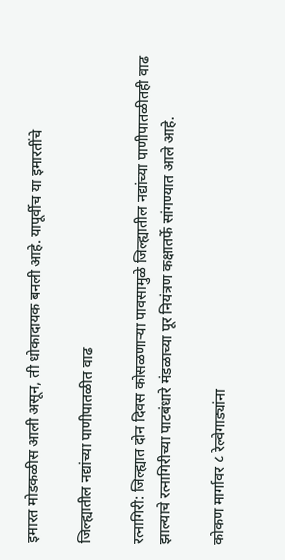इमारत मोडकळीस आली असून, ती धोकादायक बनली आहे. यापूर्वीच या इमारतींचे

जिल्ह्यातील नद्यांच्या पाणीपातळीत वाढ

रत्नागिरी: जिल्ह्यात दोन दिवस कोसळणाऱ्या पावसामुळे जिल्ह्यातील नद्यांच्या पाणीपातळीतही वाढ झाल्याचे रत्नागिरीच्या पाटबंधारे मंडळाच्या पूर नियंत्रण कक्षातर्फे सांगण्यात आले आहे.

कोकण मार्गावर ८ रेल्वेगाड्यांना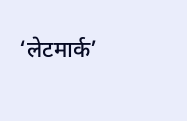‘लेटमार्क’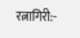रत्नागिरी:-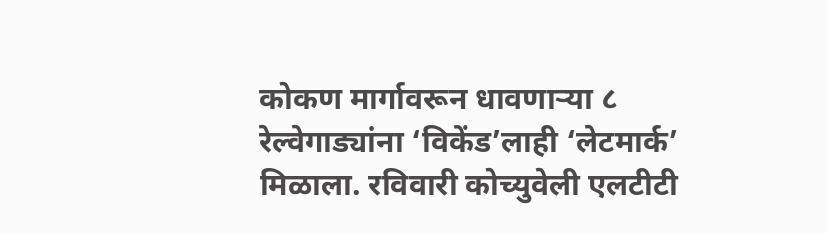कोकण मार्गावरून धावणाऱ्या ८ रेल्वेगाड्यांना ‘विकेंड’लाही ‘लेटमार्क’ मिळाला. रविवारी कोच्युवेली एलटीटी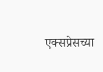एक्सप्रेसच्या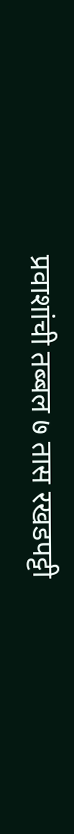प्रवाशांची तब्बल ७ तास रखडपट्टी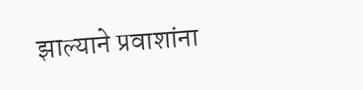झाल्याने प्रवाशांना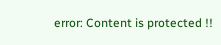error: Content is protected !!